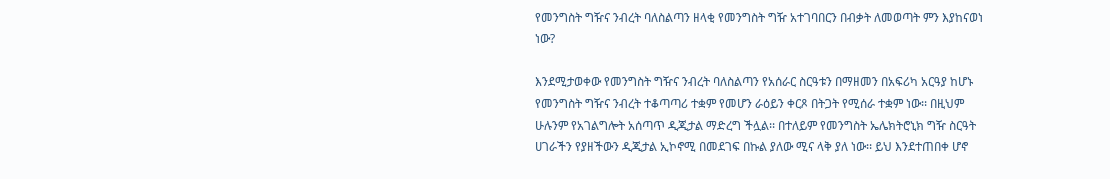የመንግስት ግዥና ንብረት ባለስልጣን ዘላቂ የመንግስት ግዥ አተገባበርን በብቃት ለመወጣት ምን እያከናወነ ነው?

እንደሚታወቀው የመንግስት ግዥና ንብረት ባለስልጣን የአሰራር ስርዓቱን በማዘመን በአፍሪካ አርዓያ ከሆኑ የመንግስት ግዥና ንብረት ተቆጣጣሪ ተቋም የመሆን ራዕይን ቀርጾ በትጋት የሚሰራ ተቋም ነው፡፡ በዚህም ሁሉንም የአገልግሎት አሰጣጥ ዲጂታል ማድረግ ችሏል፡፡ በተለይም የመንግስት ኤሌክትሮኒክ ግዥ ስርዓት ሀገራችን የያዘችውን ዲጂታል ኢኮኖሚ በመደገፍ በኩል ያለው ሚና ላቅ ያለ ነው፡፡ ይህ እንደተጠበቀ ሆኖ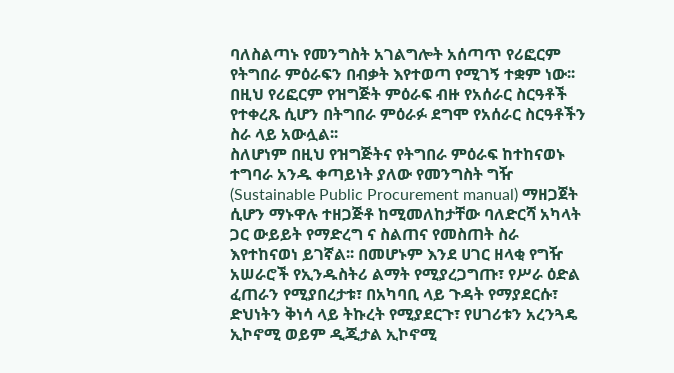ባለስልጣኑ የመንግስት አገልግሎት አሰጣጥ የሪፎርም የትግበራ ምዕራፍን በብቃት እየተወጣ የሚገኝ ተቋም ነው፡፡ በዚህ የሪፎርም የዝግጅት ምዕራፍ ብዙ የአሰራር ስርዓቶች የተቀረጹ ሲሆን በትግበራ ምዕራፉ ደግሞ የአሰራር ስርዓቶችን ስራ ላይ አውሏል፡፡
ስለሆነም በዚህ የዝግጅትና የትግበራ ምዕራፍ ከተከናወኑ ተግባራ አንዱ ቀጣይነት ያለው የመንግስት ግዥ (Sustainable Public Procurement manual) ማዘጋጀት ሲሆን ማኑዋሉ ተዘጋጅቶ ከሚመለከታቸው ባለድርሻ አካላት ጋር ውይይት የማድረግ ና ስልጠና የመስጠት ስራ እየተከናወነ ይገኛል፡፡ በመሆኑም እንደ ሀገር ዘላቂ የግዥ አሠራሮች የኢንዱስትሪ ልማት የሚያረጋግጡ፣ የሥራ ዕድል ፈጠራን የሚያበረታቱ፣ በአካባቢ ላይ ጉዳት የማያደርሱ፣ ድህነትን ቅነሳ ላይ ትኩረት የሚያደርጉ፣ የሀገሪቱን አረንጓዴ ኢኮኖሚ ወይም ዲጂታል ኢኮኖሚ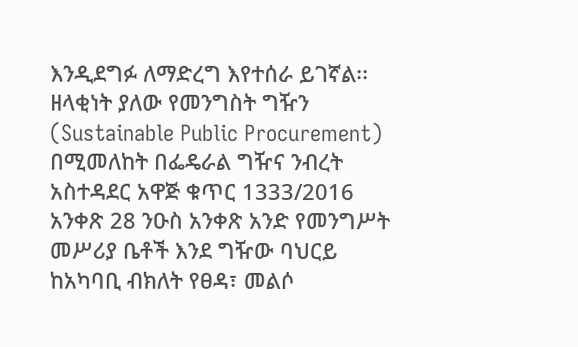እንዲደግፉ ለማድረግ እየተሰራ ይገኛል፡፡
ዘላቂነት ያለው የመንግስት ግዥን (Sustainable Public Procurement) በሚመለከት በፌዴራል ግዥና ንብረት አስተዳደር አዋጅ ቁጥር 1333/2016 አንቀጽ 28 ንዑስ አንቀጽ አንድ የመንግሥት መሥሪያ ቤቶች እንደ ግዥው ባህርይ ከአካባቢ ብክለት የፀዳ፣ መልሶ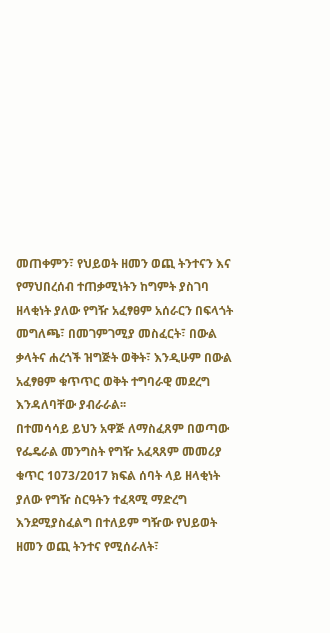መጠቀምን፣ የህይወት ዘመን ወጪ ትንተናን እና የማህበረሰብ ተጠቃሚነትን ከግምት ያስገባ ዘላቂነት ያለው የግዥ አፈፃፀም አሰራርን በፍላጎት መግለጫ፣ በመገምገሚያ መስፈርት፣ በውል ቃላትና ሐረጎች ዝግጅት ወቅት፣ እንዲሁም በውል አፈፃፀም ቁጥጥር ወቅት ተግባራዊ መደረግ እንዳለባቸው ያብራራል፡፡
በተመሳሳይ ይህን አዋጅ ለማስፈጸም በወጣው የፌዴራል መንግስት የግዥ አፈጻጸም መመሪያ ቁጥር 1073/2017 ክፍል ሰባት ላይ ዘላቂነት ያለው የግዥ ስርዓትን ተፈጻሚ ማድረግ እንደሚያስፈልግ በተለይም ግዥው የህይወት ዘመን ወጪ ትንተና የሚሰራለት፣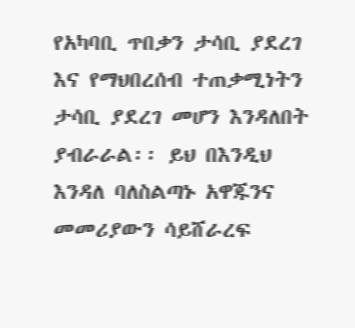የአካባቢ ጥበቃን ታሳቢ ያደረገ እና የማህበረሰብ ተጠቃሚነትን ታሳቢ ያደረገ መሆን እንዳለበት ያብራራል፡፡ ይህ በእንዲህ እንዳለ ባለስልጣኑ አዋጁንና መመሪያውን ሳይሸራረፍ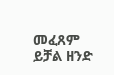መፈጸም ይቻል ዘንድ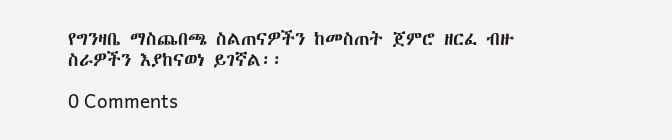የግንዛቤ ማስጨበጫ ስልጠናዎችን ከመስጠት ጀምሮ ዘርፈ ብዙ ስራዎችን እያከናወነ ይገኛል፡፡

0 Comments